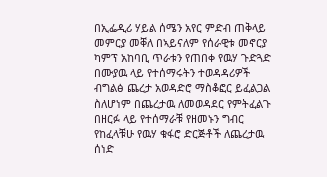በኢፌዲሪ ሃይል ሰሜን አየር ምድብ ጠቅላይ መምርያ መቐለ በኣይናለም የሰራዊቱ መኖርያ ካምፕ አከባቢ ጥራቱን የጠበቀ የዉሃ ጉድጓድ በሙያዉ ላይ የተሰማሩትን ተወዳዳሪዎች ብግልፅ ጨረታ አወዳድሮ ማስቆፎር ይፈልጋል ስለሆነም በጨረታዉ ለመወዳደር የምትፈልጉ በዘርፉ ላይ የተሰማራቹ የዘመኑን ግብር የከፈላቹሁ የዉሃ ቁፋሮ ድርጅቶች ለጨረታዉ ሰነድ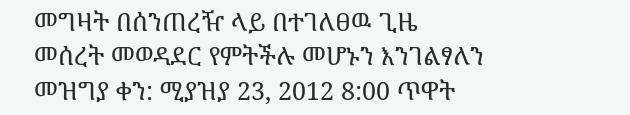መግዛት በሰንጠረዥ ላይ በተገለፀዉ ጊዜ መሰረት መወዳደር የምትችሉ መሆኑን እንገልፃለን
መዝግያ ቀን: ሚያዝያ 23, 2012 8:00 ጥዋት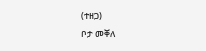(ተዘጋ)
ቦታ መቐለ